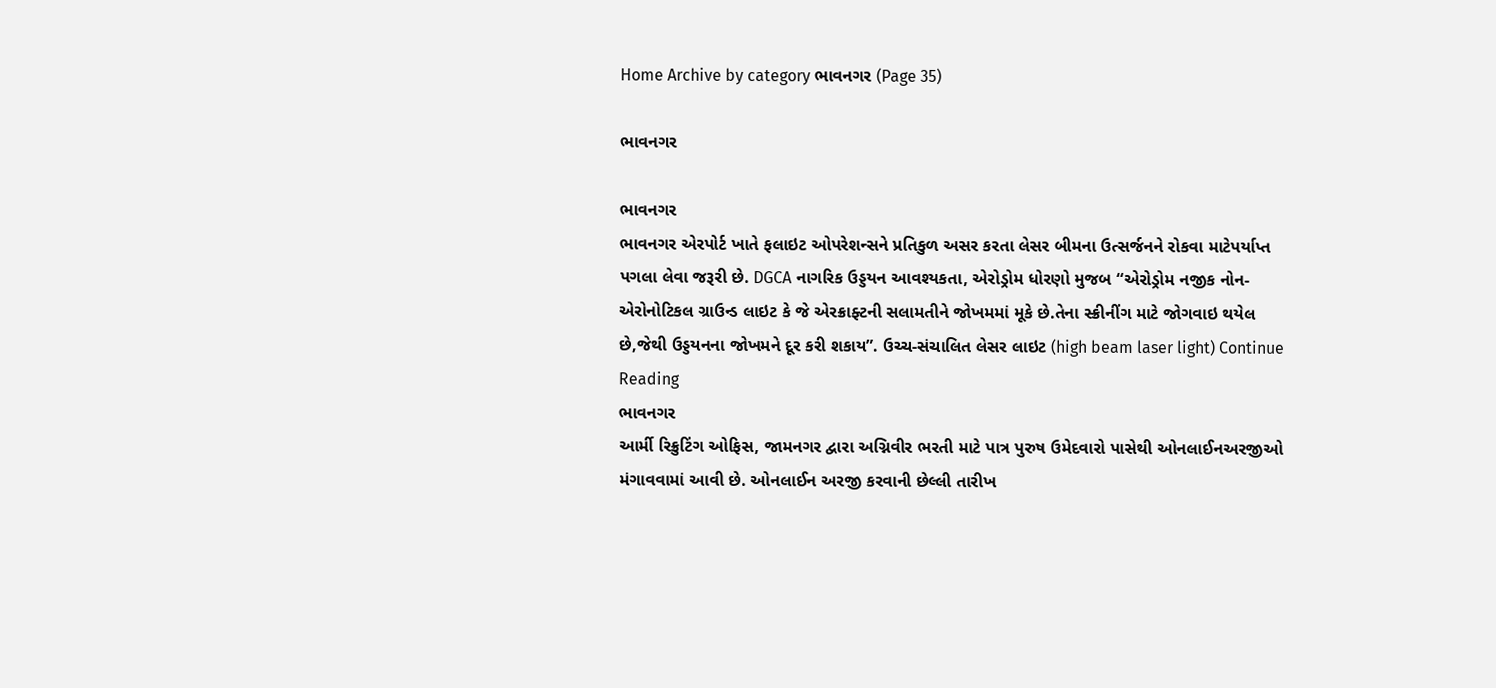Home Archive by category ભાવનગર (Page 35)

ભાવનગર

ભાવનગર
ભાવનગર એરપોર્ટ ખાતે ફલાઇટ ઓપરેશન્સને પ્રતિકુળ અસર કરતા લેસર બીમના ઉત્સર્જનને રોકવા માટેપર્યાપ્ત પગલા લેવા જરૂરી છે. DGCA નાગરિક ઉડ્ડયન આવશ્યકતા, એરોડ્રોમ ધોરણો મુજબ “એરોડ્રોમ નજીક નોન-એરોનોટિકલ ગ્રાઉન્ડ લાઇટ કે જે એરક્રાફ્ટની સલામતીને જોખમમાં મૂકે છે.તેના સ્ક્રીનીંગ માટે જોગવાઇ થયેલ છે,જેથી ઉડ્ડયનના જોખમને દૂર કરી શકાય”. ઉચ્ચ-સંચાલિત લેસર લાઇટ (high beam laser light) Continue Reading
ભાવનગર
આર્મી રિક્રુટિંગ ઓફિસ, જામનગર દ્વારા અગ્નિવીર ભરતી માટે પાત્ર પુરુષ ઉમેદવારો પાસેથી ઓનલાઈનઅરજીઓ મંગાવવામાં આવી છે. ઓનલાઈન અરજી કરવાની છેલ્લી તારીખ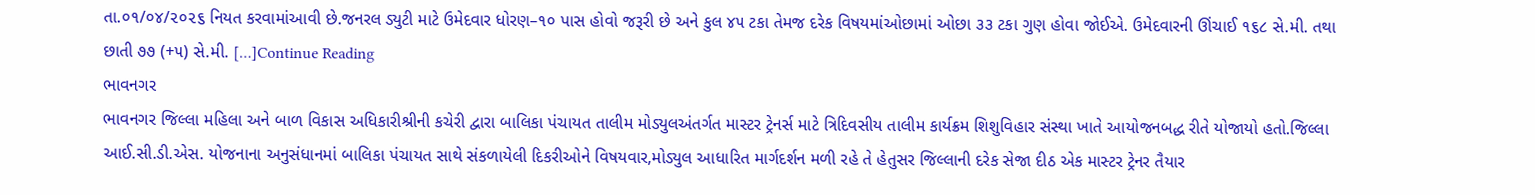તા.૦૧/૦૪/૨૦૨૬ નિયત કરવામાંઆવી છે.જનરલ ડ્યુટી માટે ઉમેદવાર ધોરણ–૧૦ પાસ હોવો જરૂરી છે અને કુલ ૪૫ ટકા તેમજ દરેક વિષયમાંઓછામાં ઓછા ૩૩ ટકા ગુણ હોવા જોઈએ. ઉમેદવારની ઊંચાઈ ૧૬૮ સે.મી. તથા છાતી ૭૭ (+૫) સે.મી. […]Continue Reading
ભાવનગર
ભાવનગર જિલ્લા મહિલા અને બાળ વિકાસ અધિકારીશ્રીની કચેરી દ્વારા બાલિકા પંચાયત તાલીમ મોડ્યુલઅંતર્ગત માસ્ટર ટ્રેનર્સ માટે ત્રિદિવસીય તાલીમ કાર્યક્રમ શિશુવિહાર સંસ્થા ખાતે આયોજનબદ્ધ રીતે યોજાયો હતો.જિલ્લા આઈ.સી.ડી.એસ. યોજનાના અનુસંધાનમાં બાલિકા પંચાયત સાથે સંકળાયેલી દિકરીઓને વિષયવાર,મોડ્યુલ આધારિત માર્ગદર્શન મળી રહે તે હેતુસર જિલ્લાની દરેક સેજા દીઠ એક માસ્ટર ટ્રેનર તૈયાર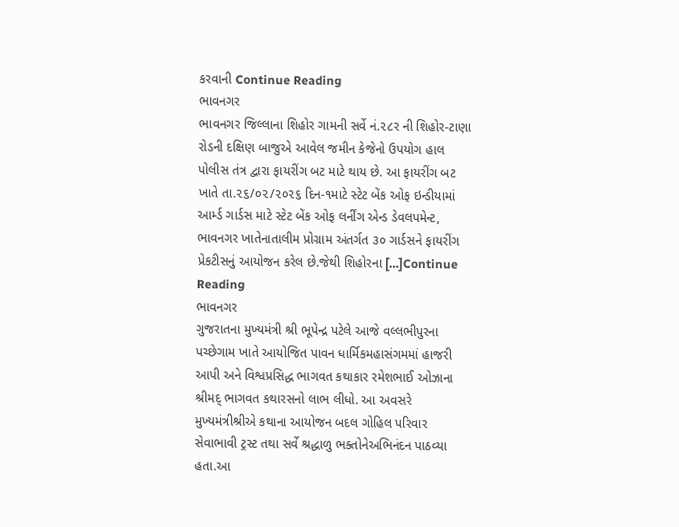કરવાની Continue Reading
ભાવનગર
ભાવનગર જિલ્લાના શિહોર ગામની સર્વે નં.૨૮ર ની શિહોર-ટાણા રોડની દક્ષિણ બાજુએ આવેલ જમીન કેજેનો ઉપયોગ હાલ પોલીસ તંત્ર દ્વારા ફાયરીંગ બટ માટે થાય છે. આ ફાયરીંગ બટ ખાતે તા.૨૬/૦૨/૨૦૨૬ દિન-૧માટે સ્ટેટ બેંક ઓફ ઇન્ડીયામાં આર્મ્ડ ગાર્ડસ માટે સ્ટેટ બેંક ઓફ લર્નીંગ એન્ડ ડેવલપમેન્ટ, ભાવનગર ખાતેનાતાલીમ પ્રોગ્રામ અંતર્ગત ૩૦ ગાર્ડસને ફાયરીંગ પ્રેકટીસનું આયોજન કરેલ છે.જેથી શિહોરના […]Continue Reading
ભાવનગર
ગુજરાતના મુખ્યમંત્રી શ્રી ભૂપેન્દ્ર પટેલે આજે વલ્લભીપુરના પચ્છેગામ ખાતે આયોજિત પાવન ધાર્મિકમહાસંગમમાં હાજરી આપી અને વિશ્વપ્રસિદ્ધ ભાગવત કથાકાર રમેશભાઈ ઓઝાના શ્રીમદ્ ભાગવત કથારસનો લાભ લીધો. આ અવસરે મુખ્યમંત્રીશ્રીએ કથાના આયોજન બદલ ગોહિલ પરિવાર સેવાભાવી ટ્રસ્ટ તથા સર્વે શ્રદ્ધાળુ ભક્તોનેઅભિનંદન પાઠવ્યા હતા.આ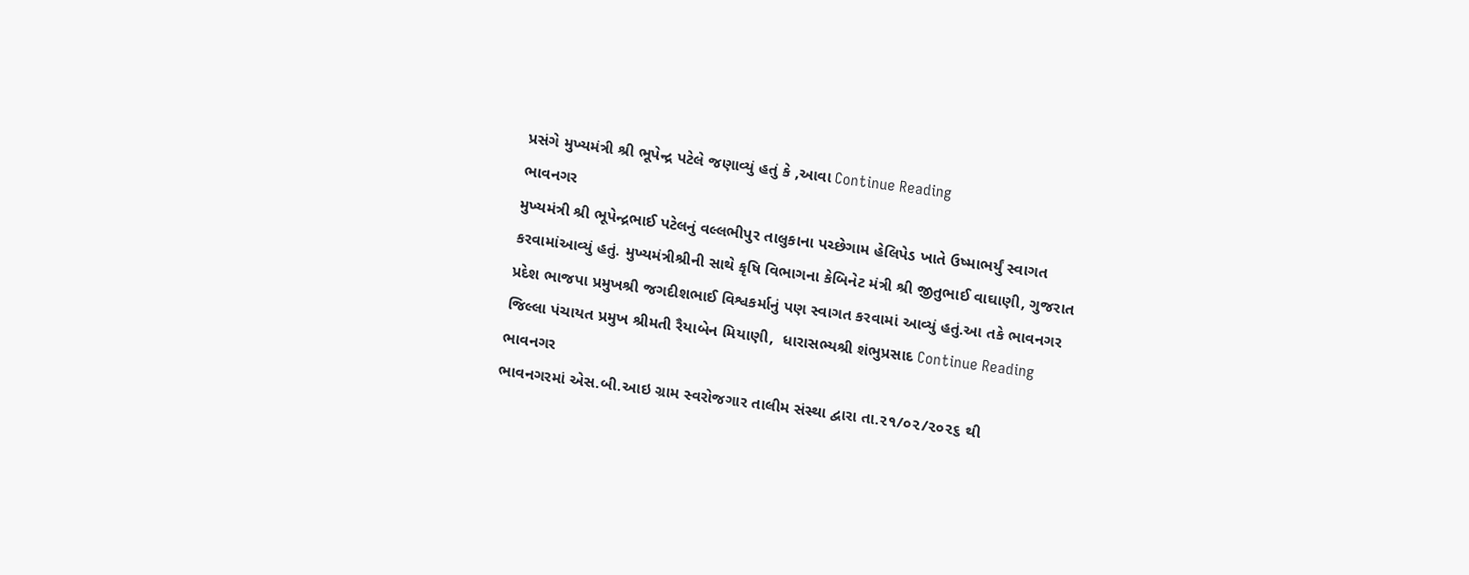પ્રસંગે મુખ્યમંત્રી શ્રી ભૂપેન્દ્ર પટેલે જણાવ્યું હતું કે ,આવા Continue Reading
ભાવનગર
મુખ્યમંત્રી શ્રી ભૂપેન્દ્રભાઈ પટેલનું વલ્લભીપુર તાલુકાના પચ્છેગામ હેલિપેડ ખાતે ઉષ્માભર્યું સ્વાગત કરવામાંઆવ્યું હતું. મુખ્યમંત્રીશ્રીની સાથે કૃષિ વિભાગના કેબિનેટ મંત્રી શ્રી જીતુભાઈ વાઘાણી, ગુજરાત પ્રદેશ ભાજપા પ્રમુખશ્રી જગદીશભાઈ વિશ્વકર્માનું પણ સ્વાગત કરવામાં આવ્યું હતું.આ તકે ભાવનગર જિલ્લા પંચાયત પ્રમુખ શ્રીમતી રૈયાબેન મિયાણી,  ધારાસભ્યશ્રી શંભુપ્રસાદ Continue Reading
ભાવનગર
ભાવનગરમાં એસ.બી.આઇ ગ્રામ સ્વરોજગાર તાલીમ સંસ્થા દ્વારા તા.૨૧/૦૨/૨૦૨૬ થી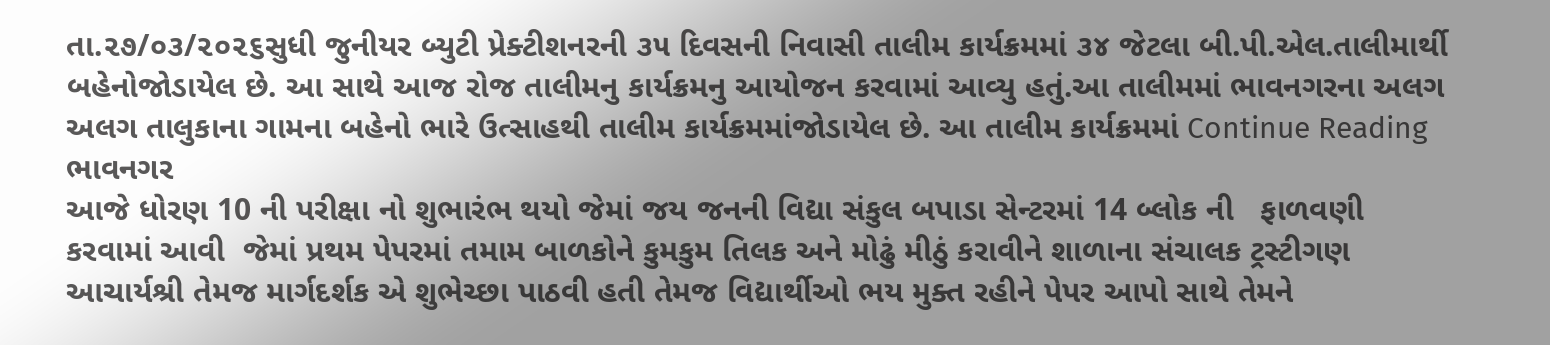તા.૨૭/૦૩/૨૦૨૬સુધી જુનીયર બ્યુટી પ્રેક્ટીશનરની ૩૫ દિવસની નિવાસી તાલીમ કાર્યક્રમમાં ૩૪ જેટલા બી.પી.એલ.તાલીમાર્થી બહેનોજોડાયેલ છે. આ સાથે આજ રોજ તાલીમનુ કાર્યક્રમનુ આયોજન કરવામાં આવ્યુ હતું.આ તાલીમમાં ભાવનગરના અલગ અલગ તાલુકાના ગામના બહેનો ભારે ઉત્સાહથી તાલીમ કાર્યક્રમમાંજોડાયેલ છે. આ તાલીમ કાર્યક્રમમાં Continue Reading
ભાવનગર
આજે ધોરણ 10 ની પરીક્ષા નો શુભારંભ થયો જેમાં જય જનની વિદ્યા સંકુલ બપાડા સેન્ટરમાં 14 બ્લોક ની   ફાળવણી કરવામાં આવી  જેમાં પ્રથમ પેપરમાં તમામ બાળકોને કુમકુમ તિલક અને મોઢું મીઠું કરાવીને શાળાના સંચાલક ટ્રસ્ટીગણ આચાર્યશ્રી તેમજ માર્ગદર્શક એ શુભેચ્છા પાઠવી હતી તેમજ વિદ્યાર્થીઓ ભય મુક્ત રહીને પેપર આપો સાથે તેમને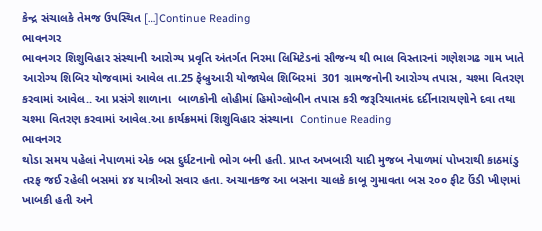કેન્દ્ર સંચાલકે તેમજ ઉપસ્થિત […]Continue Reading
ભાવનગર
ભાવનગર શિશુવિહાર સંસ્થાની આરોગ્ય પ્રવૃતિ અંતર્ગત નિરમા લિમિટેડનાં સૌજન્ય થી ભાલ વિસ્તારનાં ગણેશગઢ ગામ ખાતે આરોગ્ય શિબિર યોજવામાં આવેલ તા.25 ફેબ્રુઆરી યોજાયેલ શિબિરમાં  301 ગ્રામજનોની આરોગ્ય તપાસ, ચશ્મા વિતરણ કરવામાં આવેલ.. આ પ્રસંગે શાળાના  બાળકોની લોહીમાં હિમોગ્લોબીન તપાસ કરી જરૂરિયાતમંદ દર્દીનારાયણોને દવા તથા ચશ્મા વિતરણ કરવામાં આવેલ.આ કાર્યક્રમમાં શિશુવિહાર સંસ્થાના  Continue Reading
ભાવનગર
થોડા સમય પહેલાં નેપાળમાં એક બસ દુર્ધટનાનો ભોગ બની હતી. પ્રાપ્ત અખબારી યાદી મુજબ નેપાળમાં પોખરાથી કાઠમાંડુ તરફ જઈ રહેલી બસમાં ૪૪ યાત્રીઓ સવાર હતા. અચાનકજ આ બસના ચાલકે કાબૂ ગુમાવતા બસ ૨૦૦ ફીટ ઉંડી ખીણમાં ખાબકી હતી અને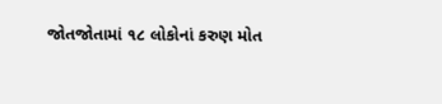જોતજોતામાં ૧૮ લોકોનાં કરુણ મોત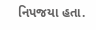નિપજયા હતા.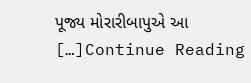પૂજ્ય મોરારીબાપુએ આ […]Continue Reading